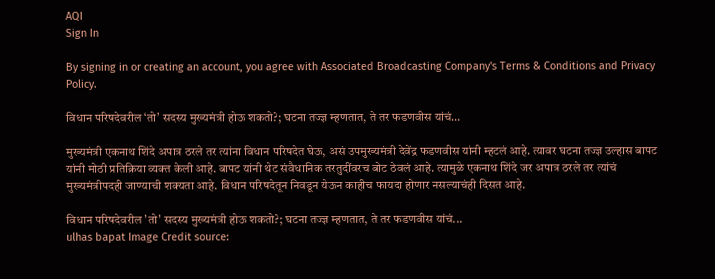AQI
Sign In

By signing in or creating an account, you agree with Associated Broadcasting Company's Terms & Conditions and Privacy Policy.

विधान परिषदेवरील ‘तो’ सदस्य मुख्यमंत्री होऊ शकतो?; घटना तज्ज्ञ म्हणतात, ते तर फडणवीस यांचं…

मुख्यमंत्री एकनाथ शिंदे अपात्र ठरले तर त्यांना विधान परिषदेत घेऊ, असं उपमुख्यमंत्री देवेंद्र फडणवीस यांनी म्हटलं आहे. त्यावर घटना तज्ज्ञ उल्हास बापट यांनी मोठी प्रतिक्रिया व्यक्त केली आहे. बापट यांनी थेट संवैधानिक तरतुदींवरच बोट ठेवलं आहे. त्यामुळे एकनाथ शिंदे जर अपात्र ठरले तर त्यांचं मुख्यमंत्रीपदही जाण्याची शक्यता आहे. विधान परिषदेतून निवडून येऊन काहीच फायदा होणार नसल्याचंही दिसत आहे.

विधान परिषदेवरील 'तो' सदस्य मुख्यमंत्री होऊ शकतो?; घटना तज्ज्ञ म्हणतात, ते तर फडणवीस यांचं...
ulhas bapat Image Credit source: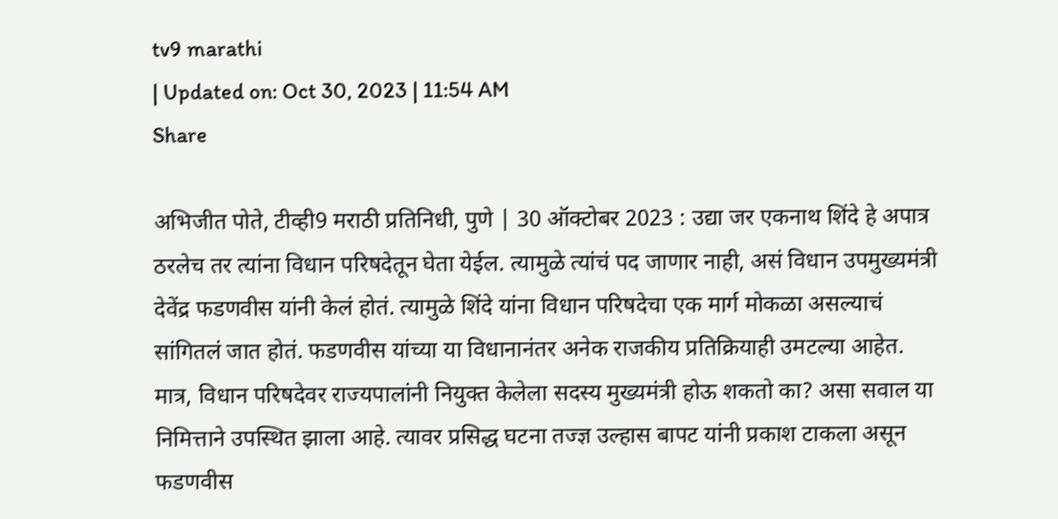tv9 marathi
| Updated on: Oct 30, 2023 | 11:54 AM
Share

अभिजीत पोते, टीव्ही9 मराठी प्रतिनिधी, पुणे | 30 ऑक्टोबर 2023 : उद्या जर एकनाथ शिंदे हे अपात्र ठरलेच तर त्यांना विधान परिषदेतून घेता येईल. त्यामुळे त्यांचं पद जाणार नाही, असं विधान उपमुख्यमंत्री देवेंद्र फडणवीस यांनी केलं होतं. त्यामुळे शिंदे यांना विधान परिषदेचा एक मार्ग मोकळा असल्याचं सांगितलं जात होतं. फडणवीस यांच्या या विधानानंतर अनेक राजकीय प्रतिक्रियाही उमटल्या आहेत. मात्र, विधान परिषदेवर राज्यपालांनी नियुक्त केलेला सदस्य मुख्यमंत्री होऊ शकतो का? असा सवाल या निमित्ताने उपस्थित झाला आहे. त्यावर प्रसिद्ध घटना तज्ज्ञ उल्हास बापट यांनी प्रकाश टाकला असून फडणवीस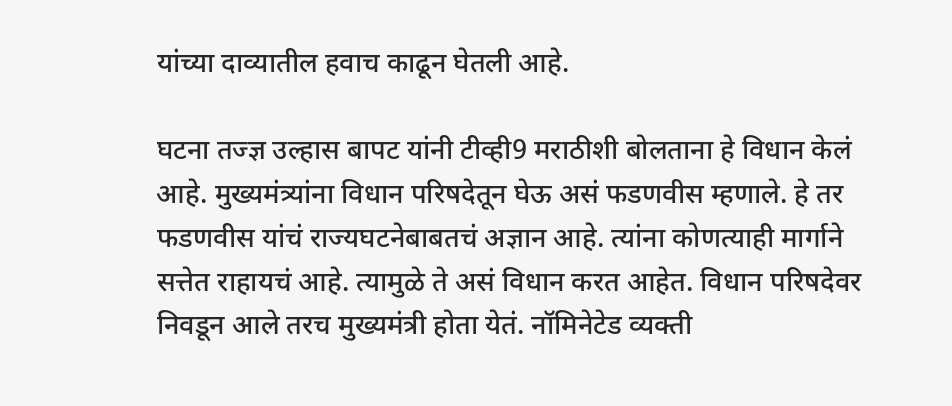यांच्या दाव्यातील हवाच काढून घेतली आहे.

घटना तज्ज्ञ उल्हास बापट यांनी टीव्ही9 मराठीशी बोलताना हे विधान केलं आहे. मुख्यमंत्र्यांना विधान परिषदेतून घेऊ असं फडणवीस म्हणाले. हे तर फडणवीस यांचं राज्यघटनेबाबतचं अज्ञान आहे. त्यांना कोणत्याही मार्गाने सत्तेत राहायचं आहे. त्यामुळे ते असं विधान करत आहेत. विधान परिषदेवर निवडून आले तरच मुख्यमंत्री होता येतं. नॉमिनेटेड व्यक्ती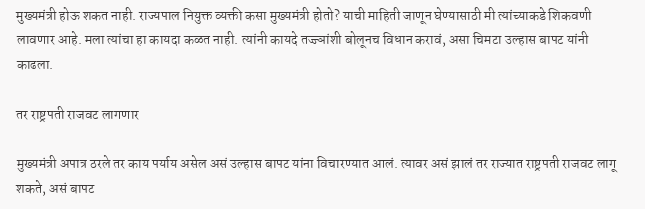मुख्यमंत्री होऊ शकत नाही. राज्यपाल नियुक्त व्यक्ती कसा मुख्यमंत्री होतो? याची माहिती जाणून घेण्यासाठी मी त्यांच्याकडे शिकवणी लावणार आहे. मला त्यांचा हा कायदा कळत नाही. त्यांनी कायदे तज्ज्ञांशी बोलूनच विधान करावं, असा चिमटा उल्हास बापट यांनी काढला.

तर राष्ट्रपती राजवट लागणार

मुख्यमंत्री अपात्र ठरले तर काय पर्याय असेल असं उल्हास बापट यांना विचारण्यात आलं. त्यावर असं झालं तर राज्यात राष्ट्रपती राजवट लागू शकते, असं बापट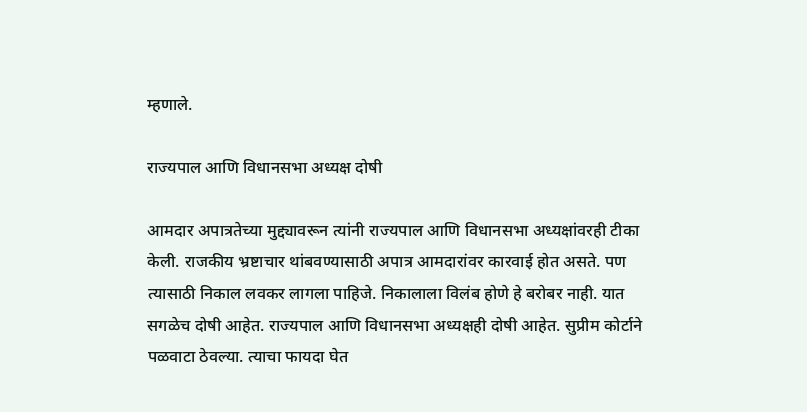म्हणाले.

राज्यपाल आणि विधानसभा अध्यक्ष दोषी

आमदार अपात्रतेच्या मुद्द्यावरून त्यांनी राज्यपाल आणि विधानसभा अध्यक्षांवरही टीका केली. राजकीय भ्रष्टाचार थांबवण्यासाठी अपात्र आमदारांवर कारवाई होत असते. पण त्यासाठी निकाल लवकर लागला पाहिजे. निकालाला विलंब होणे हे बरोबर नाही. यात सगळेच दोषी आहेत. राज्यपाल आणि विधानसभा अध्यक्षही दोषी आहेत. सुप्रीम कोर्टाने पळवाटा ठेवल्या. त्याचा फायदा घेत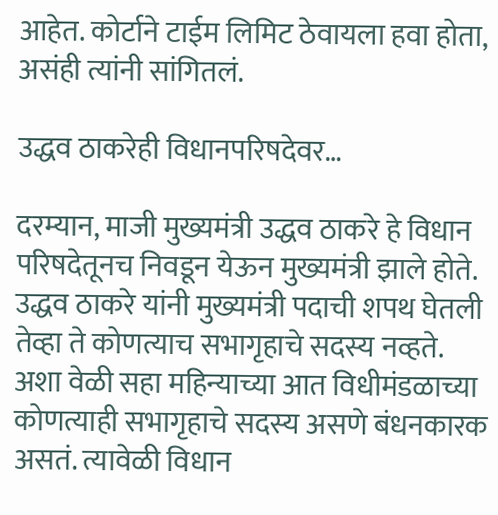आहेत. कोर्टाने टाईम लिमिट ठेवायला हवा होता, असंही त्यांनी सांगितलं.

उद्धव ठाकरेही विधानपरिषदेवर…

दरम्यान, माजी मुख्यमंत्री उद्धव ठाकरे हे विधान परिषदेतूनच निवडून येऊन मुख्यमंत्री झाले होते. उद्धव ठाकरे यांनी मुख्यमंत्री पदाची शपथ घेतली तेव्हा ते कोणत्याच सभागृहाचे सदस्य नव्हते. अशा वेळी सहा महिन्याच्या आत विधीमंडळाच्या कोणत्याही सभागृहाचे सदस्य असणे बंधनकारक असतं. त्यावेळी विधान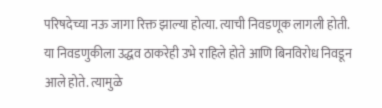परिषदेच्या नऊ जागा रिक्त झाल्या होत्या. त्याची निवडणूक लागली होती. या निवडणुकीला उद्धव ठाकरेही उभे राहिले होते आणि बिनविरोध निवडून आले होते. त्यामुळे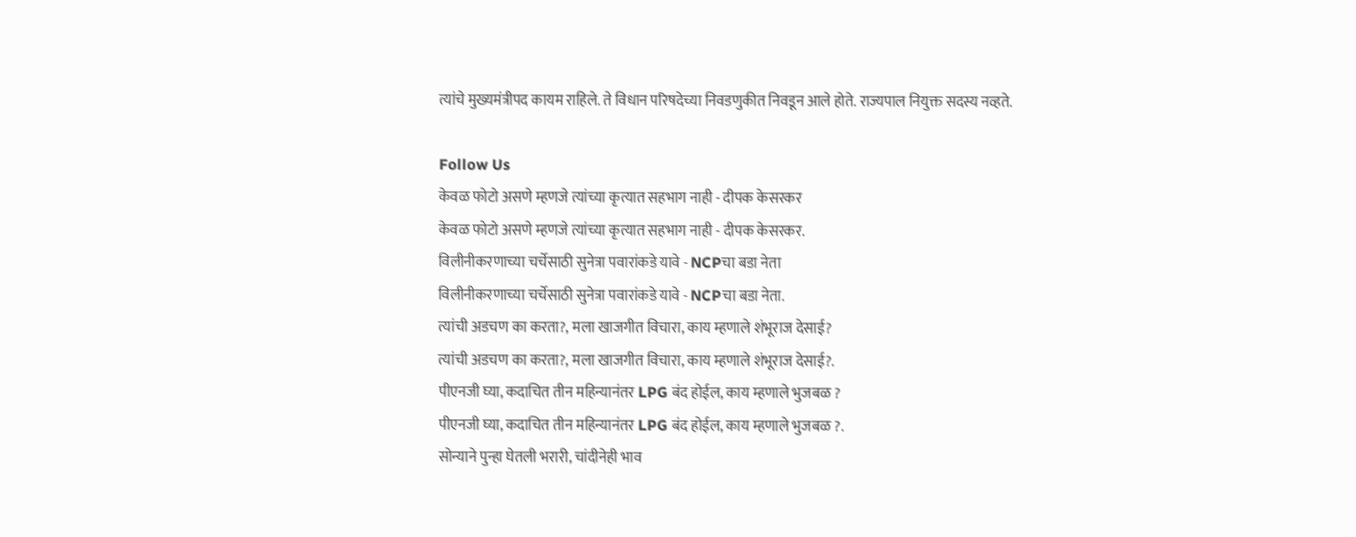त्यांचे मुख्यमंत्रीपद कायम राहिले. ते विधान परिषदेच्या निवडणुकीत निवडून आले होते. राज्यपाल नियुक्त सदस्य नव्हते.

Follow Us
केवळ फोटो असणे म्हणजे त्यांच्या कृत्यात सहभाग नाही - दीपक केसरकर
केवळ फोटो असणे म्हणजे त्यांच्या कृत्यात सहभाग नाही - दीपक केसरकर.
विलीनीकरणाच्या चर्चेसाठी सुनेत्रा पवारांकडे यावे - NCPचा बडा नेता
विलीनीकरणाच्या चर्चेसाठी सुनेत्रा पवारांकडे यावे - NCPचा बडा नेता.
त्यांची अडचण का करता?, मला खाजगीत विचारा, काय म्हणाले शंभूराज देसाई?
त्यांची अडचण का करता?, मला खाजगीत विचारा, काय म्हणाले शंभूराज देसाई?.
पीएनजी घ्या, कदाचित तीन महिन्यानंतर LPG बंद होईल, काय म्हणाले भुजबळ ?
पीएनजी घ्या, कदाचित तीन महिन्यानंतर LPG बंद होईल, काय म्हणाले भुजबळ ?.
सोन्याने पुन्हा घेतली भरारी, चांदीनेही भाव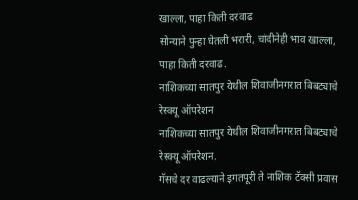खाल्ला, पाहा किती दरवाढ
सोन्याने पुन्हा घेतली भरारी, चांदीनेही भाव खाल्ला, पाहा किती दरवाढ.
नाशिकच्या सातपुर येथील शिवाजीनगरात बिबट्याचे रेस्क्यू ऑपरेशन
नाशिकच्या सातपुर येथील शिवाजीनगरात बिबट्याचे रेस्क्यू ऑपरेशन.
गॅसचे दर वाढल्याने इगतपूरी ते नाशिक टॅक्सी प्रवास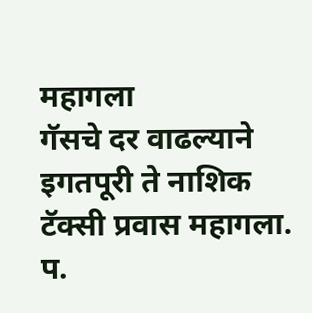महागला
गॅसचे दर वाढल्याने इगतपूरी ते नाशिक टॅक्सी प्रवास महागला.
प.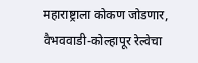महाराष्ट्राला कोकण जोडणार, वैभववाडी-कोल्हापूर रेल्वेचा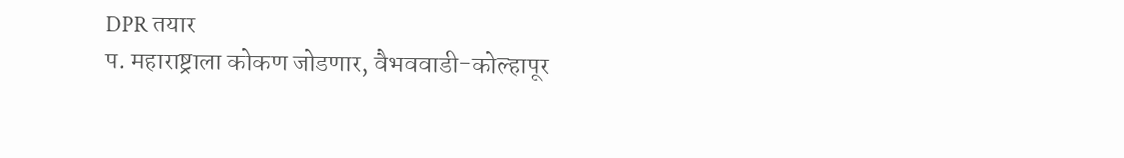DPR तयार
प. महाराष्ट्राला कोकण जोडणार, वैभववाडी-कोल्हापूर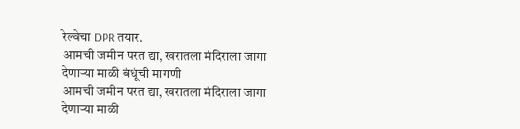रेल्वेचा DPR तयार.
आमची जमीन परत द्या, खरातला मंदिराला जागा देणाऱ्या माळी बंधूंची मागणी
आमची जमीन परत द्या, खरातला मंदिराला जागा देणाऱ्या माळी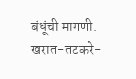बंधूंची मागणी.
खरात-तटकरे-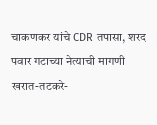चाकणकर यांचे CDR तपासा, शरद पवार गटाच्या नेत्याची मागणी
खरात-तटकरे-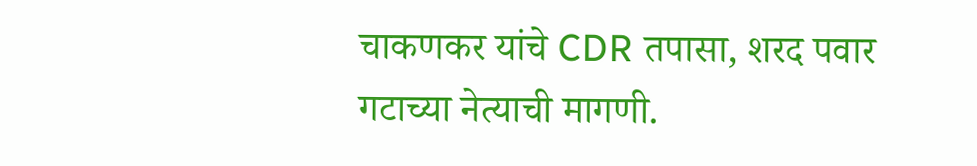चाकणकर यांचे CDR तपासा, शरद पवार गटाच्या नेत्याची मागणी.